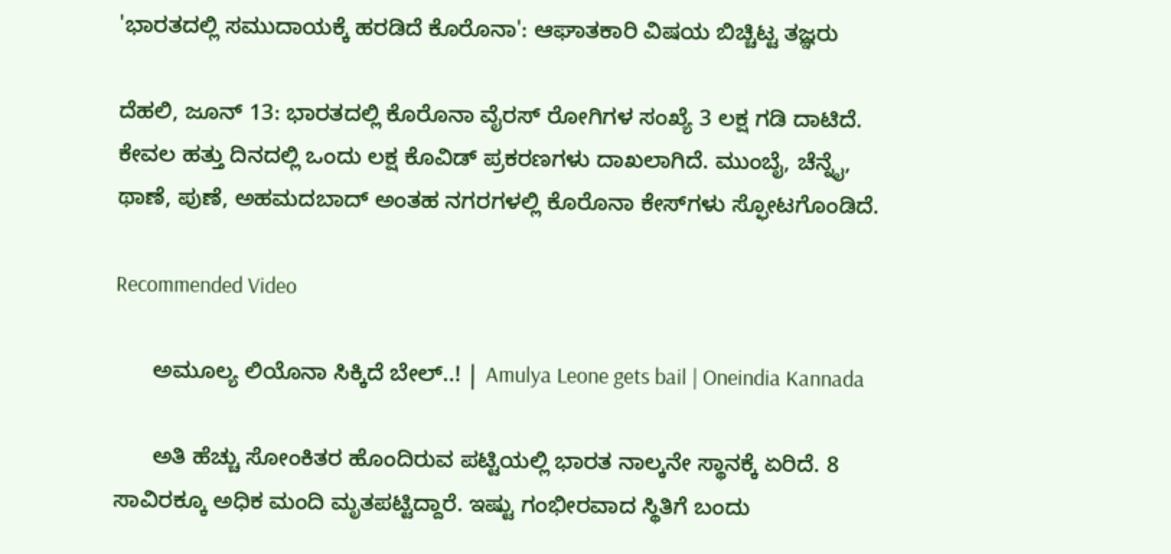'ಭಾರತದಲ್ಲಿ ಸಮುದಾಯಕ್ಕೆ ಹರಡಿದೆ ಕೊರೊನಾ': ಆಘಾತಕಾರಿ ವಿಷಯ ಬಿಚ್ಚಿಟ್ಟ ತಜ್ಞರು

ದೆಹಲಿ, ಜೂನ್ 13: ಭಾರತದಲ್ಲಿ ಕೊರೊನಾ ವೈರಸ್ ರೋಗಿಗಳ ಸಂಖ್ಯೆ 3 ಲಕ್ಷ ಗಡಿ ದಾಟಿದೆ. ಕೇವಲ ಹತ್ತು ದಿನದಲ್ಲಿ ಒಂದು ಲಕ್ಷ ಕೊವಿಡ್ ಪ್ರಕರಣಗಳು ದಾಖಲಾಗಿದೆ. ಮುಂಬೈ, ಚೆನ್ನೈ, ಥಾಣೆ, ಪುಣೆ, ಅಹಮದಬಾದ್ ಅಂತಹ ನಗರಗಳಲ್ಲಿ ಕೊರೊನಾ ಕೇಸ್‌ಗಳು ಸ್ಫೋಟಗೊಂಡಿದೆ.

Recommended Video

      ಅಮೂಲ್ಯ ಲಿಯೊನಾ ಸಿಕ್ಕಿದೆ ಬೇಲ್..! | Amulya Leone gets bail | Oneindia Kannada

      ಅತಿ ಹೆಚ್ಚು ಸೋಂಕಿತರ ಹೊಂದಿರುವ ಪಟ್ಟಿಯಲ್ಲಿ ಭಾರತ ನಾಲ್ಕನೇ ಸ್ಥಾನಕ್ಕೆ ಏರಿದೆ. 8 ಸಾವಿರಕ್ಕೂ ಅಧಿಕ ಮಂದಿ ಮೃತಪಟ್ಟಿದ್ದಾರೆ. ಇಷ್ಟು ಗಂಭೀರವಾದ ಸ್ಥಿತಿಗೆ ಬಂದು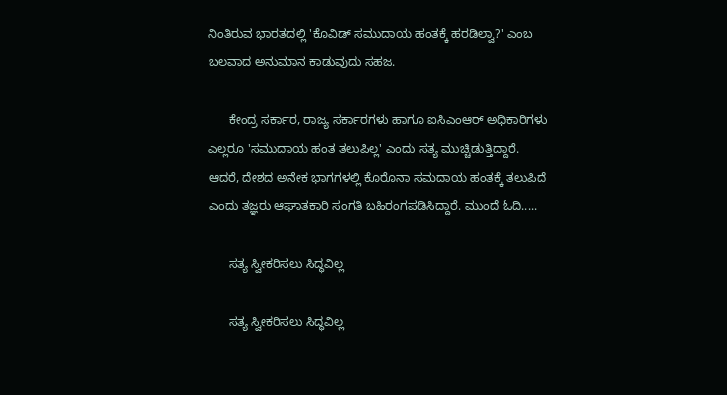ನಿಂತಿರುವ ಭಾರತದಲ್ಲಿ 'ಕೊವಿಡ್ ಸಮುದಾಯ ಹಂತಕ್ಕೆ ಹರಡಿಲ್ವಾ?' ಎಂಬ ಬಲವಾದ ಅನುಮಾನ ಕಾಡುವುದು ಸಹಜ.

      ಕೇಂದ್ರ ಸರ್ಕಾರ, ರಾಜ್ಯ ಸರ್ಕಾರಗಳು ಹಾಗೂ ಐಸಿಎಂಆರ್ ಅಧಿಕಾರಿಗಳು ಎಲ್ಲರೂ 'ಸಮುದಾಯ ಹಂತ ತಲುಪಿಲ್ಲ' ಎಂದು ಸತ್ಯ ಮುಚ್ಚಿಡುತ್ತಿದ್ದಾರೆ. ಆದರೆ, ದೇಶದ ಅನೇಕ ಭಾಗಗಳಲ್ಲಿ ಕೊರೊನಾ ಸಮದಾಯ ಹಂತಕ್ಕೆ ತಲುಪಿದೆ ಎಂದು ತಜ್ಞರು ಆಘಾತಕಾರಿ ಸಂಗತಿ ಬಹಿರಂಗಪಡಿಸಿದ್ದಾರೆ. ಮುಂದೆ ಓದಿ.....

      ಸತ್ಯ ಸ್ವೀಕರಿಸಲು ಸಿದ್ಧವಿಲ್ಲ

      ಸತ್ಯ ಸ್ವೀಕರಿಸಲು ಸಿದ್ಧವಿಲ್ಲ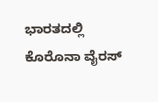ಭಾರತದಲ್ಲಿ ಕೊರೊನಾ ವೈರಸ್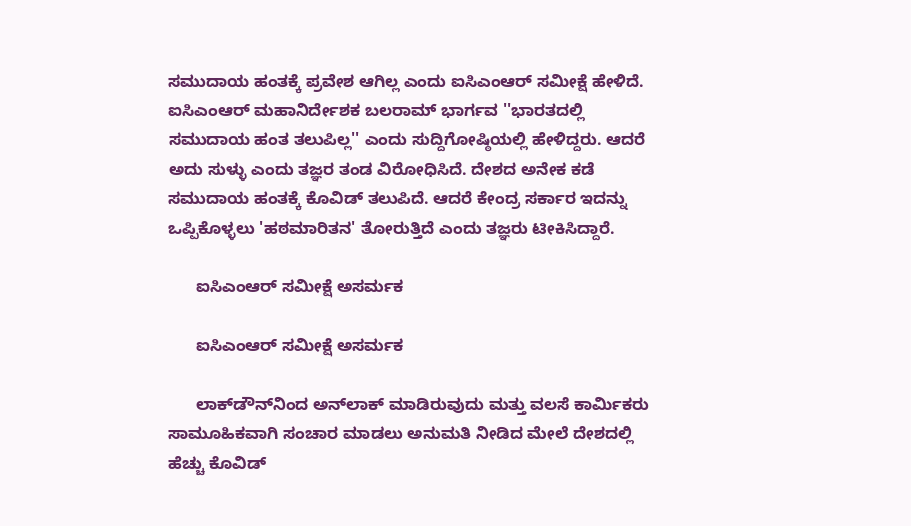ಸಮುದಾಯ ಹಂತಕ್ಕೆ ಪ್ರವೇಶ ಆಗಿಲ್ಲ ಎಂದು ಐಸಿಎಂಆರ್ ಸಮೀಕ್ಷೆ ಹೇಳಿದೆ. ಐಸಿಎಂಆರ್ ಮಹಾನಿರ್ದೇಶಕ ಬಲರಾಮ್ ಭಾರ್ಗವ ''ಭಾರತದಲ್ಲಿ ಸಮುದಾಯ ಹಂತ ತಲುಪಿಲ್ಲ'' ಎಂದು ಸುದ್ದಿಗೋಷ್ಠಿಯಲ್ಲಿ ಹೇಳಿದ್ದರು. ಆದರೆ ಅದು ಸುಳ್ಳು ಎಂದು ತಜ್ಞರ ತಂಡ ವಿರೋಧಿಸಿದೆ. ದೇಶದ ಅನೇಕ ಕಡೆ ಸಮುದಾಯ ಹಂತಕ್ಕೆ ಕೊವಿಡ್ ತಲುಪಿದೆ. ಆದರೆ ಕೇಂದ್ರ ಸರ್ಕಾರ ಇದನ್ನು ಒಪ್ಪಿಕೊಳ್ಳಲು 'ಹಠಮಾರಿತನ' ತೋರುತ್ತಿದೆ ಎಂದು ತಜ್ಞರು ಟೀಕಿಸಿದ್ದಾರೆ.

      ಐಸಿಎಂಆರ್ ಸಮೀಕ್ಷೆ ಅಸರ್ಮಕ

      ಐಸಿಎಂಆರ್ ಸಮೀಕ್ಷೆ ಅಸರ್ಮಕ

      ಲಾಕ್‌ಡೌನ್‌ನಿಂದ ಅನ್‌ಲಾಕ್‌ ಮಾಡಿರುವುದು ಮತ್ತು ವಲಸೆ ಕಾರ್ಮಿಕರು ಸಾಮೂಹಿಕವಾಗಿ ಸಂಚಾರ ಮಾಡಲು ಅನುಮತಿ ನೀಡಿದ ಮೇಲೆ ದೇಶದಲ್ಲಿ ಹೆಚ್ಚು ಕೊವಿಡ್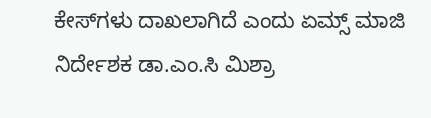ಕೇಸ್‌ಗಳು ದಾಖಲಾಗಿದೆ ಎಂದು ಏಮ್ಸ್ ಮಾಜಿ ನಿರ್ದೇಶಕ ಡಾ.ಎಂ.ಸಿ ಮಿಶ್ರಾ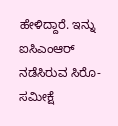ಹೇಳಿದ್ದಾರೆ. ಇನ್ನು ಐಸಿಎಂಆರ್ ನಡೆಸಿರುವ ಸಿರೊ-ಸಮೀಕ್ಷೆ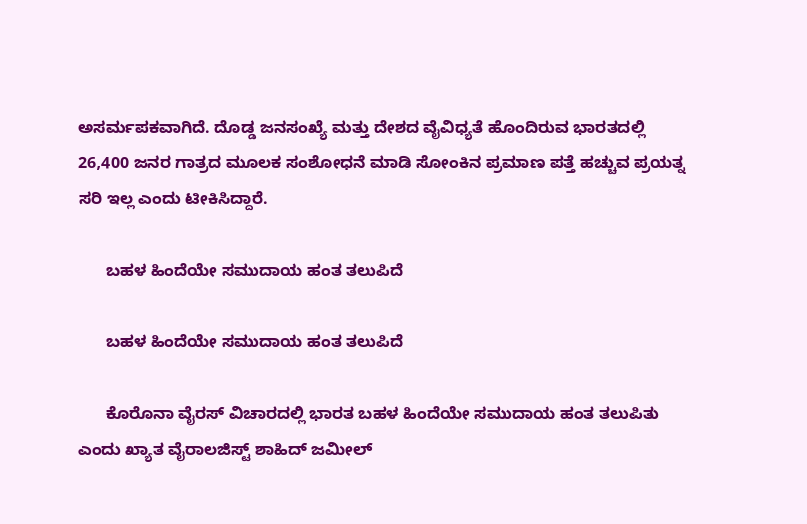ಅಸರ್ಮಪಕವಾಗಿದೆ. ದೊಡ್ಡ ಜನಸಂಖ್ಯೆ ಮತ್ತು ದೇಶದ ವೈವಿಧ್ಯತೆ ಹೊಂದಿರುವ ಭಾರತದಲ್ಲಿ 26,400 ಜನರ ಗಾತ್ರದ ಮೂಲಕ ಸಂಶೋಧನೆ ಮಾಡಿ ಸೋಂಕಿನ ಪ್ರಮಾಣ ಪತ್ತೆ ಹಚ್ಚುವ ಪ್ರಯತ್ನ ಸರಿ ಇಲ್ಲ ಎಂದು ಟೀಕಿಸಿದ್ದಾರೆ.

      ಬಹಳ ಹಿಂದೆಯೇ ಸಮುದಾಯ ಹಂತ ತಲುಪಿದೆ

      ಬಹಳ ಹಿಂದೆಯೇ ಸಮುದಾಯ ಹಂತ ತಲುಪಿದೆ

      ಕೊರೊನಾ ವೈರಸ್ ವಿಚಾರದಲ್ಲಿ ಭಾರತ ಬಹಳ ಹಿಂದೆಯೇ ಸಮುದಾಯ ಹಂತ ತಲುಪಿತು ಎಂದು ಖ್ಯಾತ ವೈರಾಲಜಿಸ್ಟ್ ಶಾಹಿದ್ ಜಮೀಲ್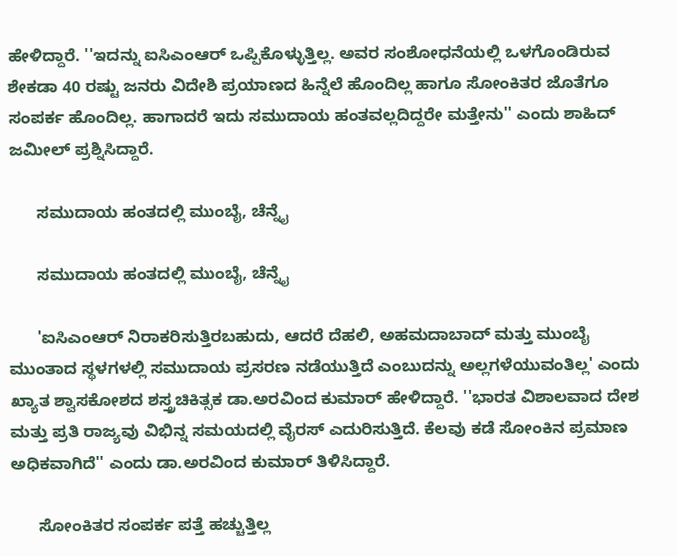ಹೇಳಿದ್ದಾರೆ. ''ಇದನ್ನು ಐಸಿಎಂಆರ್ ಒಪ್ಪಿಕೊಳ್ಳುತ್ತಿಲ್ಲ. ಅವರ ಸಂಶೋಧನೆಯಲ್ಲಿ ಒಳಗೊಂಡಿರುವ ಶೇಕಡಾ 40 ರಷ್ಟು ಜನರು ವಿದೇಶಿ ಪ್ರಯಾಣದ ಹಿನ್ನೆಲೆ ಹೊಂದಿಲ್ಲ ಹಾಗೂ ಸೋಂಕಿತರ ಜೊತೆಗೂ ಸಂಪರ್ಕ ಹೊಂದಿಲ್ಲ. ಹಾಗಾದರೆ ಇದು ಸಮುದಾಯ ಹಂತವಲ್ಲದಿದ್ದರೇ ಮತ್ತೇನು'' ಎಂದು ಶಾಹಿದ್ ಜಮೀಲ್ ಪ್ರಶ್ನಿಸಿದ್ದಾರೆ.

      ಸಮುದಾಯ ಹಂತದಲ್ಲಿ ಮುಂಬೈ, ಚೆನ್ನೈ

      ಸಮುದಾಯ ಹಂತದಲ್ಲಿ ಮುಂಬೈ, ಚೆನ್ನೈ

      'ಐಸಿಎಂಆರ್ ನಿರಾಕರಿಸುತ್ತಿರಬಹುದು, ಆದರೆ ದೆಹಲಿ, ಅಹಮದಾಬಾದ್ ಮತ್ತು ಮುಂಬೈ ಮುಂತಾದ ಸ್ಥಳಗಳಲ್ಲಿ ಸಮುದಾಯ ಪ್ರಸರಣ ನಡೆಯುತ್ತಿದೆ ಎಂಬುದನ್ನು ಅಲ್ಲಗಳೆಯುವಂತಿಲ್ಲ' ಎಂದು ಖ್ಯಾತ ಶ್ವಾಸಕೋಶದ ಶಸ್ತ್ರಚಿಕಿತ್ಸಕ ಡಾ.ಅರವಿಂದ ಕುಮಾರ್ ಹೇಳಿದ್ದಾರೆ. ''ಭಾರತ ವಿಶಾಲವಾದ ದೇಶ ಮತ್ತು ಪ್ರತಿ ರಾಜ್ಯವು ವಿಭಿನ್ನ ಸಮಯದಲ್ಲಿ ವೈರಸ್‌ ಎದುರಿಸುತ್ತಿದೆ. ಕೆಲವು ಕಡೆ ಸೋಂಕಿನ ಪ್ರಮಾಣ ಅಧಿಕವಾಗಿದೆ'' ಎಂದು ಡಾ.ಅರವಿಂದ ಕುಮಾರ್ ತಿಳಿಸಿದ್ದಾರೆ.

      ಸೋಂಕಿತರ ಸಂಪರ್ಕ ಪತ್ತೆ ಹಚ್ಚುತ್ತಿಲ್ಲ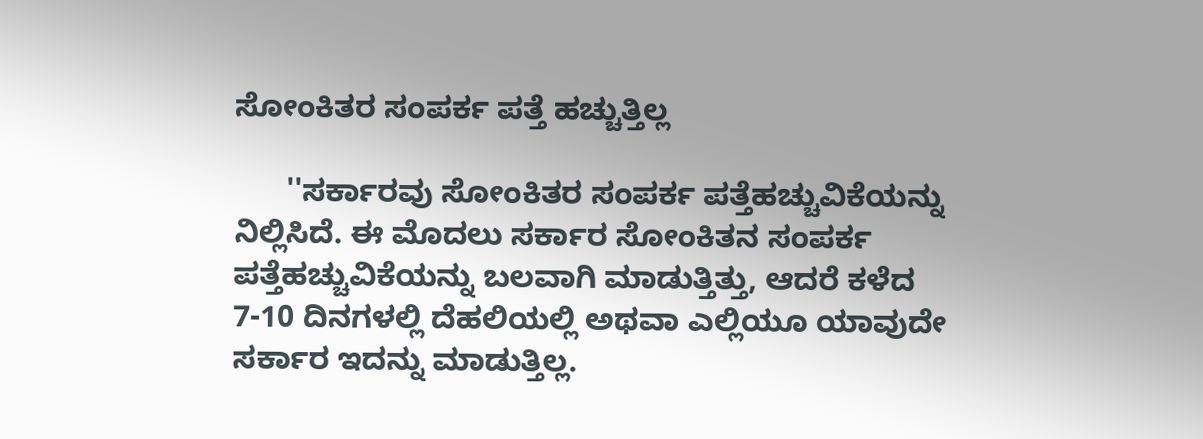ಸೋಂಕಿತರ ಸಂಪರ್ಕ ಪತ್ತೆ ಹಚ್ಚುತ್ತಿಲ್ಲ

      ''ಸರ್ಕಾರವು ಸೋಂಕಿತರ ಸಂಪರ್ಕ ಪತ್ತೆಹಚ್ಚುವಿಕೆಯನ್ನು ನಿಲ್ಲಿಸಿದೆ. ಈ ಮೊದಲು ಸರ್ಕಾರ ಸೋಂಕಿತನ ಸಂಪರ್ಕ ಪತ್ತೆಹಚ್ಚುವಿಕೆಯನ್ನು ಬಲವಾಗಿ ಮಾಡುತ್ತಿತ್ತು, ಆದರೆ ಕಳೆದ 7-10 ದಿನಗಳಲ್ಲಿ ದೆಹಲಿಯಲ್ಲಿ ಅಥವಾ ಎಲ್ಲಿಯೂ ಯಾವುದೇ ಸರ್ಕಾರ ಇದನ್ನು ಮಾಡುತ್ತಿಲ್ಲ.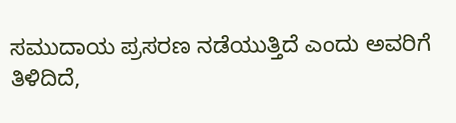ಸಮುದಾಯ ಪ್ರಸರಣ ನಡೆಯುತ್ತಿದೆ ಎಂದು ಅವರಿಗೆ ತಿಳಿದಿದೆ,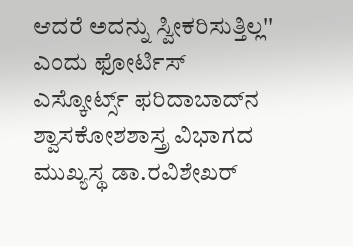ಆದರೆ ಅದನ್ನು ಸ್ವೀಕರಿಸುತ್ತಿಲ್ಲ'' ಎಂದು ಫೋರ್ಟಿಸ್ ಎಸ್ಕೋರ್ಟ್ಸ್ ಫರಿದಾಬಾದ್‌ನ ಶ್ವಾಸಕೋಶಶಾಸ್ತ್ರ ವಿಭಾಗದ ಮುಖ್ಯಸ್ಥ ಡಾ.ರವಿಶೇಖರ್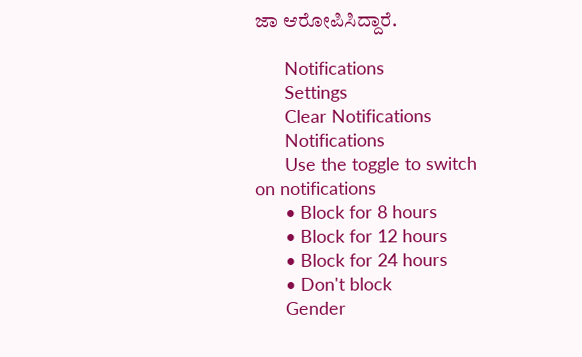ಜಾ ಆರೋಪಿಸಿದ್ದಾರೆ.

      Notifications
      Settings
      Clear Notifications
      Notifications
      Use the toggle to switch on notifications
      • Block for 8 hours
      • Block for 12 hours
      • Block for 24 hours
      • Don't block
      Gender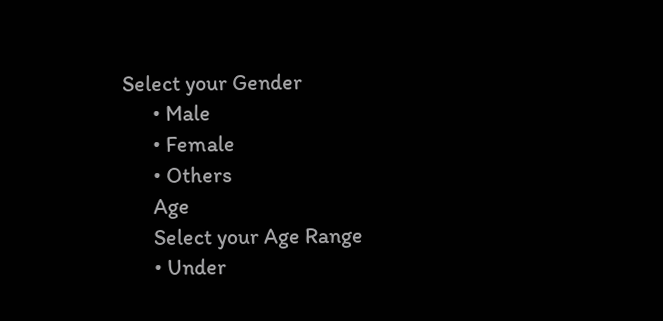Select your Gender
      • Male
      • Female
      • Others
      Age
      Select your Age Range
      • Under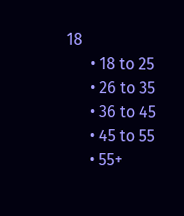18
      • 18 to 25
      • 26 to 35
      • 36 to 45
      • 45 to 55
      • 55+